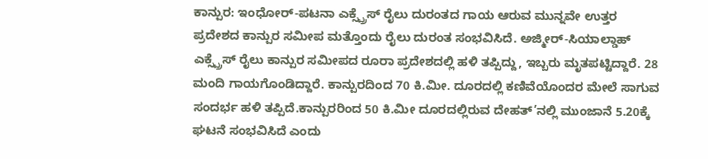ಕಾನ್ಪುರ: ಇಂಧೋರ್-ಪಟನಾ ಎಕ್ಸ್ಪ್ರೆಸ್ ರೈಲು ದುರಂತದ ಗಾಯ ಆರುವ ಮುನ್ನವೇ ಉತ್ತರ ಪ್ರದೇಶದ ಕಾನ್ಪುರ ಸಮೀಪ ಮತ್ತೊಂದು ರೈಲು ದುರಂತ ಸಂಭವಿಸಿದೆ. ಅಜ್ಮೀರ್-ಸಿಯಾಲ್ಡಾಹ್ ಎಕ್ಸ್ಪ್ರೆಸ್ ರೈಲು ಕಾನ್ಪುರ ಸಮೀಪದ ರೂರಾ ಪ್ರದೇಶದಲ್ಲಿ ಹಳಿ ತಪ್ಪಿದ್ದು, ಇಬ್ಬರು ಮೃತಪಟ್ಟಿದ್ದಾರೆ. 28 ಮಂದಿ ಗಾಯಗೊಂಡಿದ್ದಾರೆ. ಕಾನ್ಪುರದಿಂದ 70 ಕಿ.ಮೀ. ದೂರದಲ್ಲಿ ಕಣಿವೆಯೊಂದರ ಮೇಲೆ ಸಾಗುವ ಸಂದರ್ಭ ಹಳಿ ತಪ್ಪಿದೆ.ಕಾನ್ಪುರರಿಂದ 50 ಕಿ.ಮೀ ದೂರದಲ್ಲಿರುವ ದೇಹತ್’ನಲ್ಲಿ ಮುಂಜಾನೆ 5.20ಕ್ಕೆ ಘಟನೆ ಸಂಭವಿಸಿದೆ ಎಂದು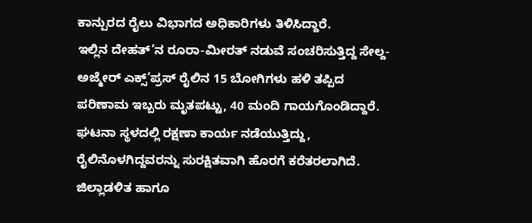ಕಾನ್ಪುರದ ರೈಲು ವಿಭಾಗದ ಅಧಿಕಾರಿಗಳು ತಿಳಿಸಿದ್ದಾರೆ.
ಇಲ್ಲಿನ ದೇಹತ್’ನ ರೂರಾ-ಮೀರತ್ ನಡುವೆ ಸಂಚರಿಸುತ್ತಿದ್ದ ಸೇಲ್ದ-ಅಜ್ಮೇರ್ ಎಕ್ಸ್’ಪ್ರಸ್ ರೈಲಿನ 15 ಬೋಗಿಗಳು ಹಳಿ ತಪ್ಪಿದ ಪರಿಣಾಮ ಇಬ್ಬರು ಮೃತಪಟ್ಟು, 40 ಮಂದಿ ಗಾಯಗೊಂಡಿದ್ದಾರೆ.
ಘಟನಾ ಸ್ಥಳದಲ್ಲಿ ರಕ್ಷಣಾ ಕಾರ್ಯ ನಡೆಯುತ್ತಿದ್ದು, ರೈಲಿನೊಳಗಿದ್ದವರನ್ನು ಸುರಕ್ಷಿತವಾಗಿ ಹೊರಗೆ ಕರೆತರಲಾಗಿದೆ. ಜಿಲ್ಲಾಡಳಿತ ಹಾಗೂ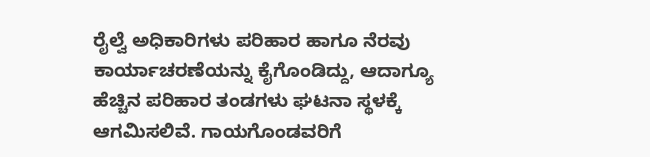ರೈಲ್ವೆ ಅಧಿಕಾರಿಗಳು ಪರಿಹಾರ ಹಾಗೂ ನೆರವು ಕಾರ್ಯಾಚರಣೆಯನ್ನು ಕೈಗೊಂಡಿದ್ದು, ಆದಾಗ್ಯೂ ಹೆಚ್ಚಿನ ಪರಿಹಾರ ತಂಡಗಳು ಘಟನಾ ಸ್ಥಳಕ್ಕೆ ಆಗಮಿಸಲಿವೆ. ಗಾಯಗೊಂಡವರಿಗೆ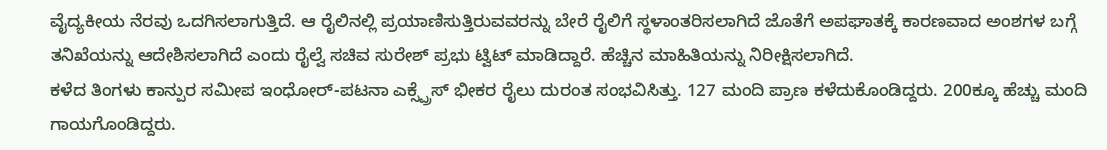ವೈದ್ಯಕೀಯ ನೆರವು ಒದಗಿಸಲಾಗುತ್ತಿದೆ. ಆ ರೈಲಿನಲ್ಲಿ ಪ್ರಯಾಣಿಸುತ್ತಿರುವವರನ್ನು ಬೇರೆ ರೈಲಿಗೆ ಸ್ಥಳಾಂತರಿಸಲಾಗಿದೆ ಜೊತೆಗೆ ಅಪಘಾತಕ್ಕೆ ಕಾರಣವಾದ ಅಂಶಗಳ ಬಗ್ಗೆ ತನಿಖೆಯನ್ನು ಆದೇಶಿಸಲಾಗಿದೆ ಎಂದು ರೈಲ್ವೆ ಸಚಿವ ಸುರೇಶ್ ಪ್ರಭು ಟ್ವಿಟ್ ಮಾಡಿದ್ದಾರೆ. ಹೆಚ್ಚಿನ ಮಾಹಿತಿಯನ್ನು ನಿರೀಕ್ಷಿಸಲಾಗಿದೆ.
ಕಳೆದ ತಿಂಗಳು ಕಾನ್ಪುರ ಸಮೀಪ ಇಂಧೋರ್-ಪಟನಾ ಎಕ್ಸ್ಪ್ರೆಸ್ ಭೀಕರ ರೈಲು ದುರಂತ ಸಂಭವಿಸಿತ್ತು. 127 ಮಂದಿ ಪ್ರಾಣ ಕಳೆದುಕೊಂಡಿದ್ದರು. 200ಕ್ಕೂ ಹೆಚ್ಚು ಮಂದಿ ಗಾಯಗೊಂಡಿದ್ದರು.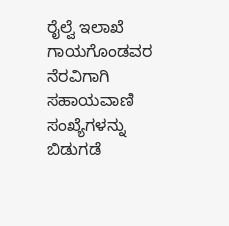ರೈಲ್ವೆ ಇಲಾಖೆ ಗಾಯಗೊಂಡವರ ನೆರವಿಗಾಗಿ ಸಹಾಯವಾಣಿ ಸಂಖ್ಯೆಗಳನ್ನು ಬಿಡುಗಡೆ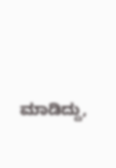ಮಾಡಿದ್ದು,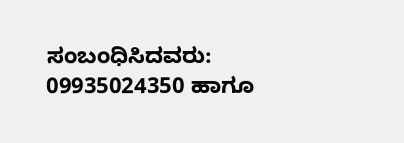ಸಂಬಂಧಿಸಿದವರು: 09935024350 ಹಾಗೂ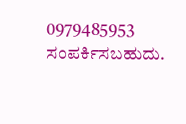0979485953 ಸಂಪರ್ಕಿಸಬಹುದು.